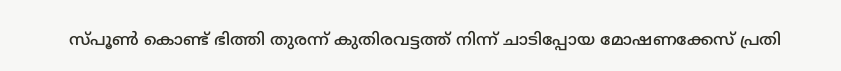സ്പൂണ്‍ കൊണ്ട് ഭിത്തി തുരന്ന് കുതിരവട്ടത്ത് നിന്ന് ചാടിപ്പോയ മോഷണക്കേസ് പ്രതി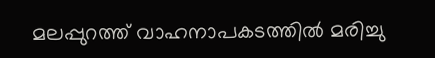മലപ്പുറത്ത് വാഹനാപകടത്തില്‍ മരിച്ചു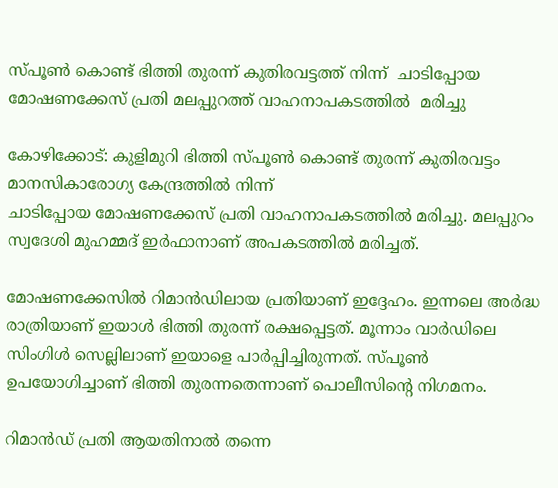സ്പൂണ്‍ കൊണ്ട് ഭിത്തി തുരന്ന് കുതിരവട്ടത്ത് നിന്ന്  ചാടിപ്പോയ മോഷണക്കേസ് പ്രതി മലപ്പുറത്ത് വാഹനാപകടത്തില്‍  മരിച്ചു

കോഴിക്കോട്: കുളിമുറി ഭിത്തി സ്പൂണ്‍ കൊണ്ട് തുരന്ന് കുതിരവട്ടം മാനസികാരോഗ്യ കേന്ദ്രത്തില്‍ നിന്ന്
ചാടിപ്പോയ മോഷണക്കേസ് പ്രതി വാഹനാപകടത്തില്‍ മരിച്ചു. മലപ്പുറം സ്വദേശി മുഹമ്മദ് ഇര്‍ഫാനാണ് അപകടത്തില്‍ മരിച്ചത്.

മോഷണക്കേസിൽ റിമാന്‍ഡിലായ പ്രതിയാണ് ഇദ്ദേഹം. ഇന്നലെ അര്‍ദ്ധ രാത്രിയാണ് ഇയാള്‍ ഭിത്തി തുരന്ന് രക്ഷപ്പെട്ടത്. മൂന്നാം വാര്‍ഡിലെ സിംഗിള്‍ സെല്ലിലാണ് ഇയാളെ പാര്‍പ്പിച്ചിരുന്നത്. സ്പൂണ്‍ ഉപയോഗിച്ചാണ് ഭിത്തി തുരന്നതെന്നാണ് പൊലീസിന്റെ നിഗമനം.

റിമാന്‍ഡ് പ്രതി ആയതിനാല്‍ തന്നെ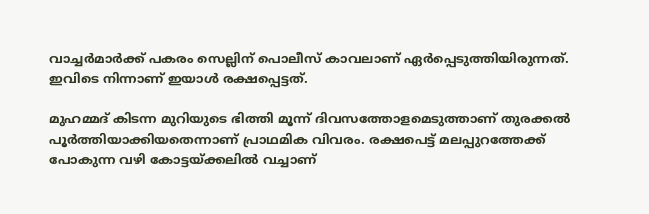വാച്ചര്‍മാര്‍ക്ക് പകരം സെല്ലിന് പൊലീസ് കാവലാണ് ഏര്‍പ്പെടുത്തിയിരുന്നത്. ഇവിടെ നിന്നാണ് ഇയാള്‍ രക്ഷപ്പെട്ടത്.

മുഹമ്മദ് കിടന്ന മുറിയുടെ ഭിത്തി മൂന്ന് ദിവസത്തോളമെടുത്താണ് തുരക്കല്‍ പൂര്‍ത്തിയാക്കിയതെന്നാണ് പ്രാഥമിക വിവരം. രക്ഷപെട്ട് മലപ്പുറത്തേക്ക് പോകുന്ന വഴി കോട്ടയ്ക്കലില്‍ വച്ചാണ്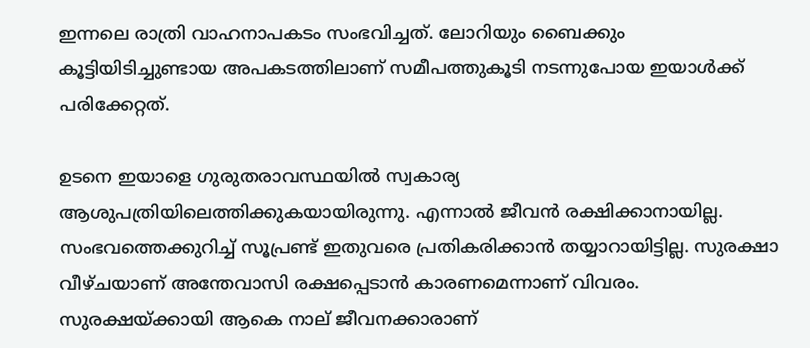ഇന്നലെ രാത്രി വാഹനാപകടം സംഭവിച്ചത്. ലോറിയും ബൈക്കും കൂട്ടിയിടിച്ചുണ്ടായ അപകടത്തിലാണ് സമീപത്തുകൂടി നടന്നുപോയ ഇയാള്‍ക്ക് പരിക്കേറ്റത്.

ഉടനെ ഇയാളെ ഗുരുതരാവസ്ഥയില്‍ സ്വകാര്യ ആശുപത്രിയിലെത്തിക്കുകയായിരുന്നു. എന്നാല്‍ ജീവന്‍ രക്ഷിക്കാനായില്ല. സംഭവത്തെക്കുറിച്ച്‌ സൂപ്രണ്ട് ഇതുവരെ പ്രതികരിക്കാന്‍ തയ്യാറായിട്ടില്ല. സുരക്ഷാ വീഴ്ചയാണ് അന്തേവാസി രക്ഷപ്പെടാന്‍ കാരണമെന്നാണ് വിവരം. സുരക്ഷയ്ക്കായി ആകെ നാല് ജീവനക്കാരാണ്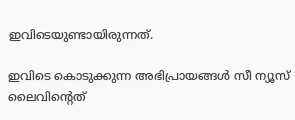ഇവിടെയുണ്ടായിരുന്നത്.

ഇവിടെ കൊടുക്കുന്ന അഭിപ്രായങ്ങള്‍ സീ ന്യൂസ് ലൈവിന്റെത്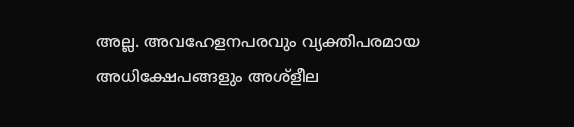അല്ല. അവഹേളനപരവും വ്യക്തിപരമായ അധിക്ഷേപങ്ങളും അശ്‌ളീല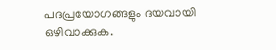പദപ്രയോഗങ്ങളും ദയവായി ഒഴിവാക്കുക.